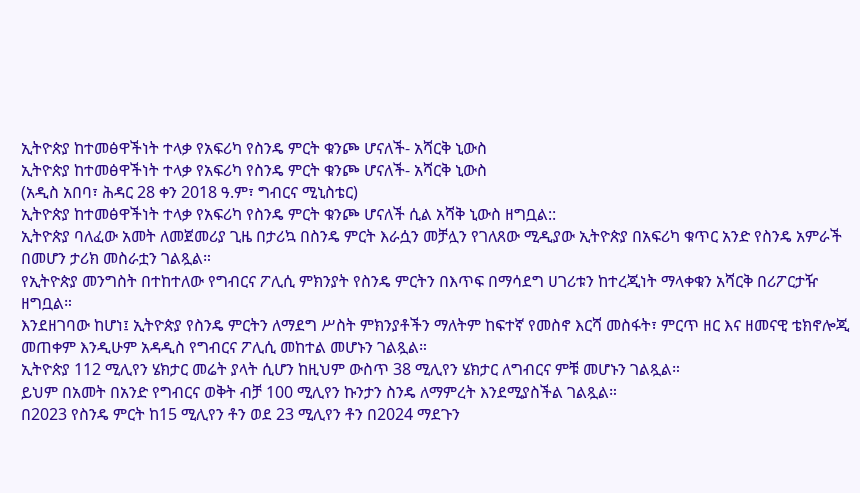ኢትዮጵያ ከተመፅዋችነት ተላቃ የአፍሪካ የስንዴ ምርት ቁንጮ ሆናለች- አሻርቅ ኒውስ
ኢትዮጵያ ከተመፅዋችነት ተላቃ የአፍሪካ የስንዴ ምርት ቁንጮ ሆናለች- አሻርቅ ኒውስ
(አዲስ አበባ፣ ሕዳር 28 ቀን 2018 ዓ.ም፣ ግብርና ሚኒስቴር)
ኢትዮጵያ ከተመፅዋችነት ተላቃ የአፍሪካ የስንዴ ምርት ቁንጮ ሆናለች ሲል አሻቅ ኒውስ ዘግቧል::
ኢትዮጵያ ባለፈው አመት ለመጀመሪያ ጊዜ በታሪኳ በስንዴ ምርት እራሷን መቻሏን የገለጸው ሚዲያው ኢትዮጵያ በአፍሪካ ቁጥር አንድ የስንዴ አምራች በመሆን ታሪክ መስራቷን ገልጿል።
የኢትዮጵያ መንግስት በተከተለው የግብርና ፖሊሲ ምክንያት የስንዴ ምርትን በእጥፍ በማሳደግ ሀገሪቱን ከተረጂነት ማላቀቁን አሻርቅ በሪፖርታዥ ዘግቧል።
እንደዘገባው ከሆነ፤ ኢትዮጵያ የስንዴ ምርትን ለማደግ ሥስት ምክንያቶችን ማለትም ከፍተኛ የመስኖ እርሻ መስፋት፣ ምርጥ ዘር እና ዘመናዊ ቴክኖሎጂ መጠቀም እንዲሁም አዳዲስ የግብርና ፖሊሲ መከተል መሆኑን ገልጿል።
ኢትዮጵያ 112 ሚሊየን ሄክታር መሬት ያላት ሲሆን ከዚህም ውስጥ 38 ሚሊየን ሄክታር ለግብርና ምቹ መሆኑን ገልጿል።
ይህም በአመት በአንድ የግብርና ወቅት ብቻ 100 ሚሊየን ኩንታን ስንዴ ለማምረት እንደሚያስችል ገልጿል።
በ2023 የስንዴ ምርት ከ15 ሚሊየን ቶን ወደ 23 ሚሊየን ቶን በ2024 ማደጉን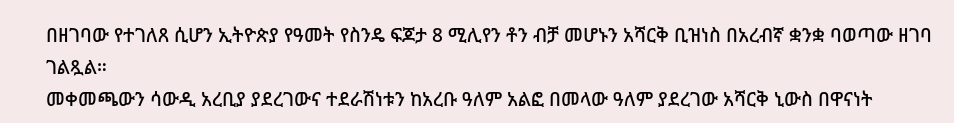በዘገባው የተገለጸ ሲሆን ኢትዮጵያ የዓመት የስንዴ ፍጆታ 8 ሚሊየን ቶን ብቻ መሆኑን አሻርቅ ቢዝነስ በአረብኛ ቋንቋ ባወጣው ዘገባ ገልጿል።
መቀመጫውን ሳውዲ አረቢያ ያደረገውና ተደራሽነቱን ከአረቡ ዓለም አልፎ በመላው ዓለም ያደረገው አሻርቅ ኒውስ በዋናነት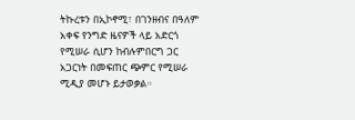ትኩረቱን በኢኮኖሚ፣ በገንዘብና በዓለም አቀፍ የንግድ ዜናዎች ላይ አድርጎ የሚሠራ ሲሆን ከብሉምበርግ ጋር አጋርነት በመፍጠር ጭምር የሚሠራ ሚዲያ መሆኑ ይታወቃል።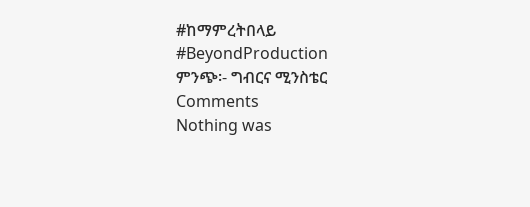#ከማምረትበላይ
#BeyondProduction
ምንጭ፡- ግብርና ሚንስቴር
Comments
Nothing was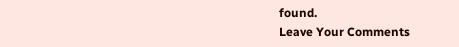found.
Leave Your Comments